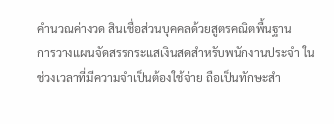คำนวณค่างวด สินเชื่อส่วนบุคคลด้วยสูตรคณิตพื้นฐาน
การวางแผนจัดสรรกระแสเงินสดสำหรับพนักงานประจำ ในช่วงเวลาที่มีความจำเป็นต้องใช้จ่าย ถือเป็นทักษะสำ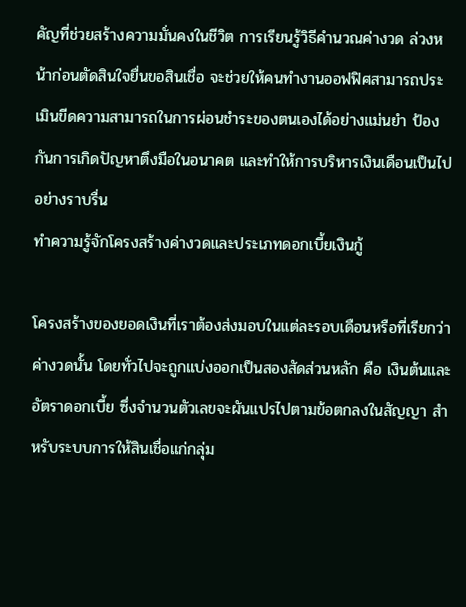คัญที่ช่วยสร้างความมั่นคงในชีวิต การเรียนรู้วิธีคำนวณค่างวด ล่วงหน้าก่อนตัดสินใจยื่นขอสินเชื่อ จะช่วยให้คนทำงานออฟฟิศสามารถประเมินขีดความสามารถในการผ่อนชำระของตนเองได้อย่างแม่นยำ ป้องกันการเกิดปัญหาตึงมือในอนาคต และทำให้การบริหารเงินเดือนเป็นไปอย่างราบรื่น
ทำความรู้จักโครงสร้างค่างวดและประเภทดอกเบี้ยเงินกู้

โครงสร้างของยอดเงินที่เราต้องส่งมอบในแต่ละรอบเดือนหรือที่เรียกว่าค่างวดนั้น โดยทั่วไปจะถูกแบ่งออกเป็นสองสัดส่วนหลัก คือ เงินต้นและอัตราดอกเบี้ย ซึ่งจำนวนตัวเลขจะผันแปรไปตามข้อตกลงในสัญญา สำหรับระบบการให้สินเชื่อแก่กลุ่ม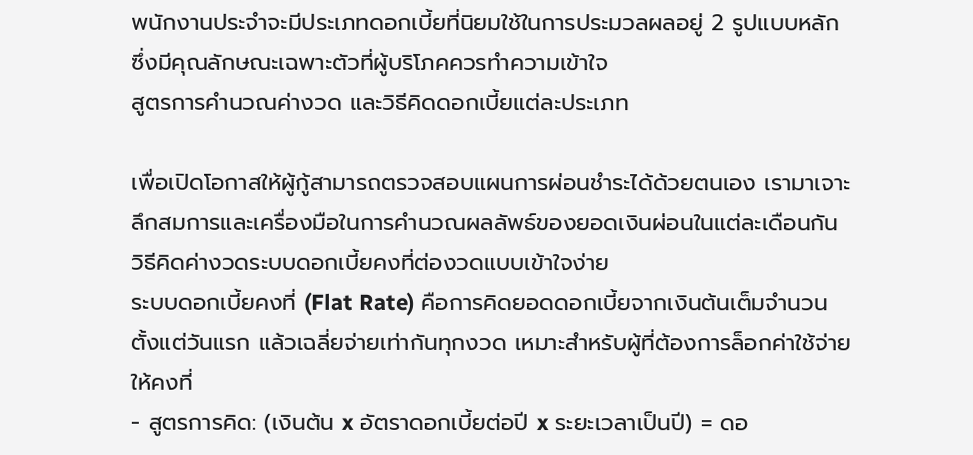พนักงานประจำจะมีประเภทดอกเบี้ยที่นิยมใช้ในการประมวลผลอยู่ 2 รูปแบบหลัก ซึ่งมีคุณลักษณะเฉพาะตัวที่ผู้บริโภคควรทำความเข้าใจ
สูตรการคำนวณค่างวด และวิธีคิดดอกเบี้ยแต่ละประเภท

เพื่อเปิดโอกาสให้ผู้กู้สามารถตรวจสอบแผนการผ่อนชำระได้ด้วยตนเอง เรามาเจาะลึกสมการและเครื่องมือในการคำนวณผลลัพธ์ของยอดเงินผ่อนในแต่ละเดือนกัน
วิธีคิดค่างวดระบบดอกเบี้ยคงที่ต่องวดแบบเข้าใจง่าย
ระบบดอกเบี้ยคงที่ (Flat Rate) คือการคิดยอดดอกเบี้ยจากเงินต้นเต็มจำนวนตั้งแต่วันแรก แล้วเฉลี่ยจ่ายเท่ากันทุกงวด เหมาะสำหรับผู้ที่ต้องการล็อกค่าใช้จ่ายให้คงที่
- สูตรการคิด: (เงินต้น x อัตราดอกเบี้ยต่อปี x ระยะเวลาเป็นปี) = ดอ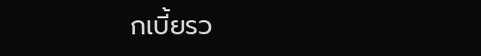กเบี้ยรว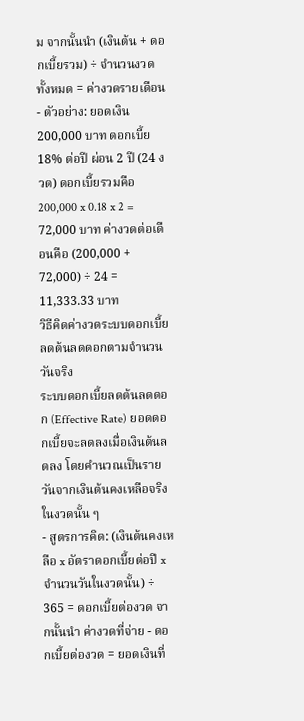ม จากนั้นนำ (เงินต้น + ดอกเบี้ยรวม) ÷ จำนวนงวดทั้งหมด = ค่างวดรายเดือน
- ตัวอย่าง: ยอดเงิน 200,000 บาท ดอกเบี้ย 18% ต่อปี ผ่อน 2 ปี (24 งวด) ดอกเบี้ยรวมคือ 200,000 x 0.18 x 2 = 72,000 บาท ค่างวดต่อเดือนคือ (200,000 + 72,000) ÷ 24 = 11,333.33 บาท
วิธีคิดค่างวดระบบดอกเบี้ยลดต้นลดดอกตามจำนวนวันจริง
ระบบดอกเบี้ยลดต้นลดดอก (Effective Rate) ยอดดอกเบี้ยจะลดลงเมื่อเงินต้นลดลง โดยคำนวณเป็นรายวันจากเงินต้นคงเหลือจริงในงวดนั้น ๆ
- สูตรการคิด: (เงินต้นคงเหลือ x อัตราดอกเบี้ยต่อปี x จำนวนวันในงวดนั้น) ÷ 365 = ดอกเบี้ยต่องวด จากนั้นนำ ค่างวดที่จ่าย - ดอกเบี้ยต่องวด = ยอดเงินที่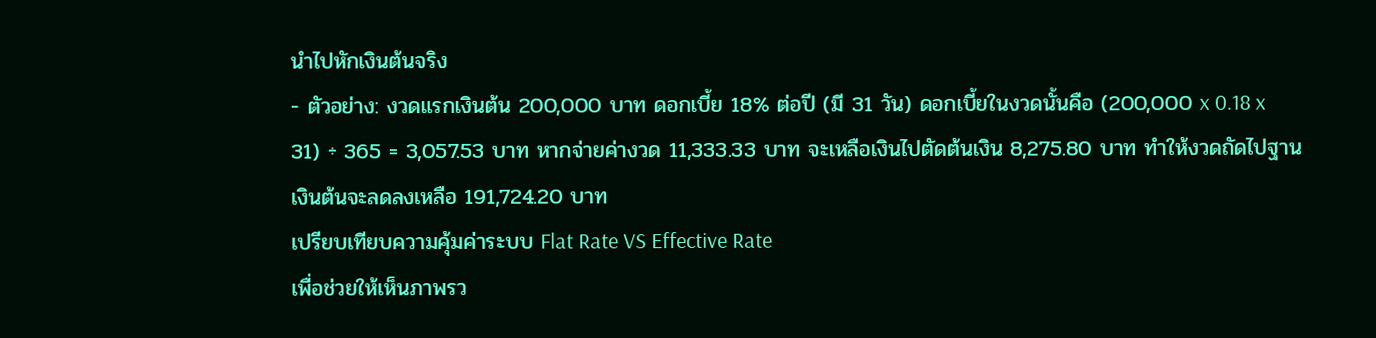นำไปหักเงินต้นจริง
- ตัวอย่าง: งวดแรกเงินต้น 200,000 บาท ดอกเบี้ย 18% ต่อปี (มี 31 วัน) ดอกเบี้ยในงวดนั้นคือ (200,000 x 0.18 x 31) ÷ 365 = 3,057.53 บาท หากจ่ายค่างวด 11,333.33 บาท จะเหลือเงินไปตัดต้นเงิน 8,275.80 บาท ทำให้งวดถัดไปฐานเงินต้นจะลดลงเหลือ 191,724.20 บาท
เปรียบเทียบความคุ้มค่าระบบ Flat Rate VS Effective Rate
เพื่อช่วยให้เห็นภาพรว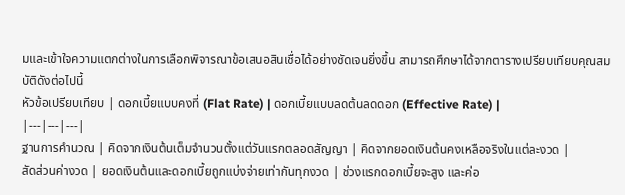มและเข้าใจความแตกต่างในการเลือกพิจารณาข้อเสนอสินเชื่อได้อย่างชัดเจนยิ่งขึ้น สามารถศึกษาได้จากตารางเปรียบเทียบคุณสมบัติดังต่อไปนี้
หัวข้อเปรียบเทียบ | ดอกเบี้ยแบบคงที่ (Flat Rate) | ดอกเบี้ยแบบลดต้นลดดอก (Effective Rate) |
|---|---|---|
ฐานการคำนวณ | คิดจากเงินต้นเต็มจำนวนตั้งแต่วันแรกตลอดสัญญา | คิดจากยอดเงินต้นคงเหลือจริงในแต่ละงวด |
สัดส่วนค่างวด | ยอดเงินต้นและดอกเบี้ยถูกแบ่งจ่ายเท่ากันทุกงวด | ช่วงแรกดอกเบี้ยจะสูง และค่อ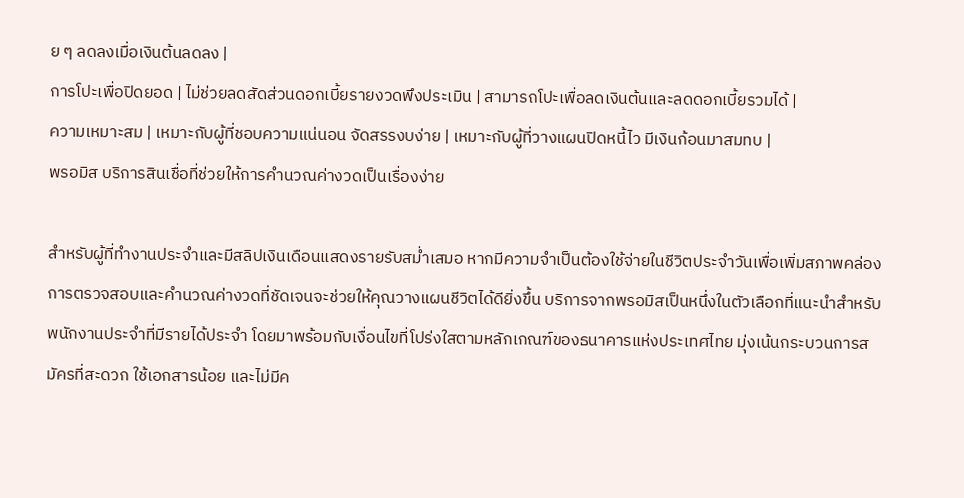ย ๆ ลดลงเมื่อเงินต้นลดลง |
การโปะเพื่อปิดยอด | ไม่ช่วยลดสัดส่วนดอกเบี้ยรายงวดพึงประเมิน | สามารถโปะเพื่อลดเงินต้นและลดดอกเบี้ยรวมได้ |
ความเหมาะสม | เหมาะกับผู้ที่ชอบความแน่นอน จัดสรรงบง่าย | เหมาะกับผู้ที่วางแผนปิดหนี้ไว มีเงินก้อนมาสมทบ |
พรอมิส บริการสินเชื่อที่ช่วยให้การคำนวณค่างวดเป็นเรื่องง่าย

สำหรับผู้ที่ทำงานประจำและมีสลิปเงินเดือนแสดงรายรับสม่ำเสมอ หากมีความจำเป็นต้องใช้จ่ายในชีวิตประจำวันเพื่อเพิ่มสภาพคล่อง การตรวจสอบและคำนวณค่างวดที่ชัดเจนจะช่วยให้คุณวางแผนชีวิตได้ดียิ่งขึ้น บริการจากพรอมิสเป็นหนึ่งในตัวเลือกที่แนะนำสำหรับพนักงานประจำที่มีรายได้ประจำ โดยมาพร้อมกับเงื่อนไขที่โปร่งใสตามหลักเกณฑ์ของธนาคารแห่งประเทศไทย มุ่งเน้นกระบวนการสมัครที่สะดวก ใช้เอกสารน้อย และไม่มีค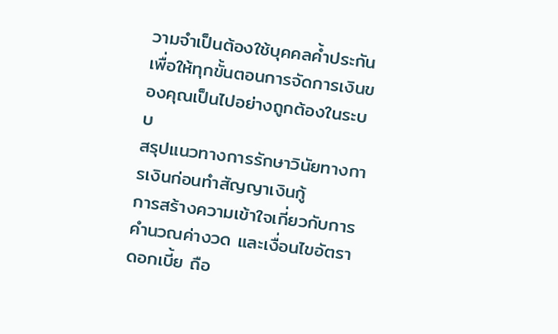วามจำเป็นต้องใช้บุคคลค้ำประกัน เพื่อให้ทุกขั้นตอนการจัดการเงินของคุณเป็นไปอย่างถูกต้องในระบบ
สรุปแนวทางการรักษาวินัยทางการเงินก่อนทำสัญญาเงินกู้
การสร้างความเข้าใจเกี่ยวกับการคำนวณค่างวด และเงื่อนไขอัตราดอกเบี้ย ถือ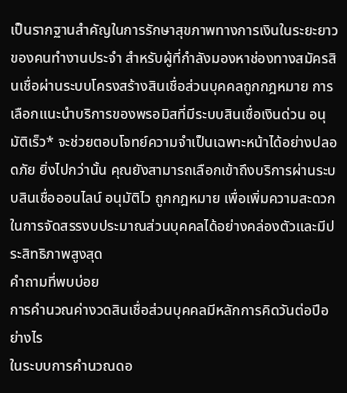เป็นรากฐานสำคัญในการรักษาสุขภาพทางการเงินในระยะยาวของคนทำงานประจำ สำหรับผู้ที่กำลังมองหาช่องทางสมัครสินเชื่อผ่านระบบโครงสร้างสินเชื่อส่วนบุคคลถูกกฎหมาย การเลือกแนะนำบริการของพรอมิสที่มีระบบสินเชื่อเงินด่วน อนุมัติเร็ว* จะช่วยตอบโจทย์ความจำเป็นเฉพาะหน้าได้อย่างปลอดภัย ยิ่งไปกว่านั้น คุณยังสามารถเลือกเข้าถึงบริการผ่านระบบสินเชื่อออนไลน์ อนุมัติไว ถูกกฎหมาย เพื่อเพิ่มความสะดวกในการจัดสรรงบประมาณส่วนบุคคลได้อย่างคล่องตัวและมีประสิทธิภาพสูงสุด
คำถามที่พบบ่อย
การคำนวณค่างวดสินเชื่อส่วนบุคคลมีหลักการคิดวันต่อปีอย่างไร
ในระบบการคำนวณดอ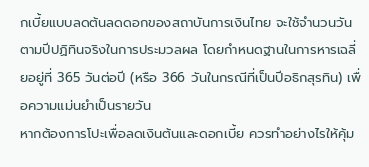กเบี้ยแบบลดต้นลดดอกของสถาบันการเงินไทย จะใช้จำนวนวันตามปีปฏิทินจริงในการประมวลผล โดยกำหนดฐานในการหารเฉลี่ยอยู่ที่ 365 วันต่อปี (หรือ 366 วันในกรณีที่เป็นปีอธิกสุรทิน) เพื่อความแม่นยำเป็นรายวัน
หากต้องการโปะเพื่อลดเงินต้นและดอกเบี้ย ควรทำอย่างไรให้คุ้ม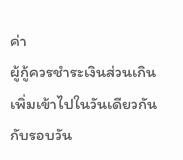ค่า
ผู้กู้ควรชำระเงินส่วนเกินเพิ่มเข้าไปในวันเดียวกันกับรอบวัน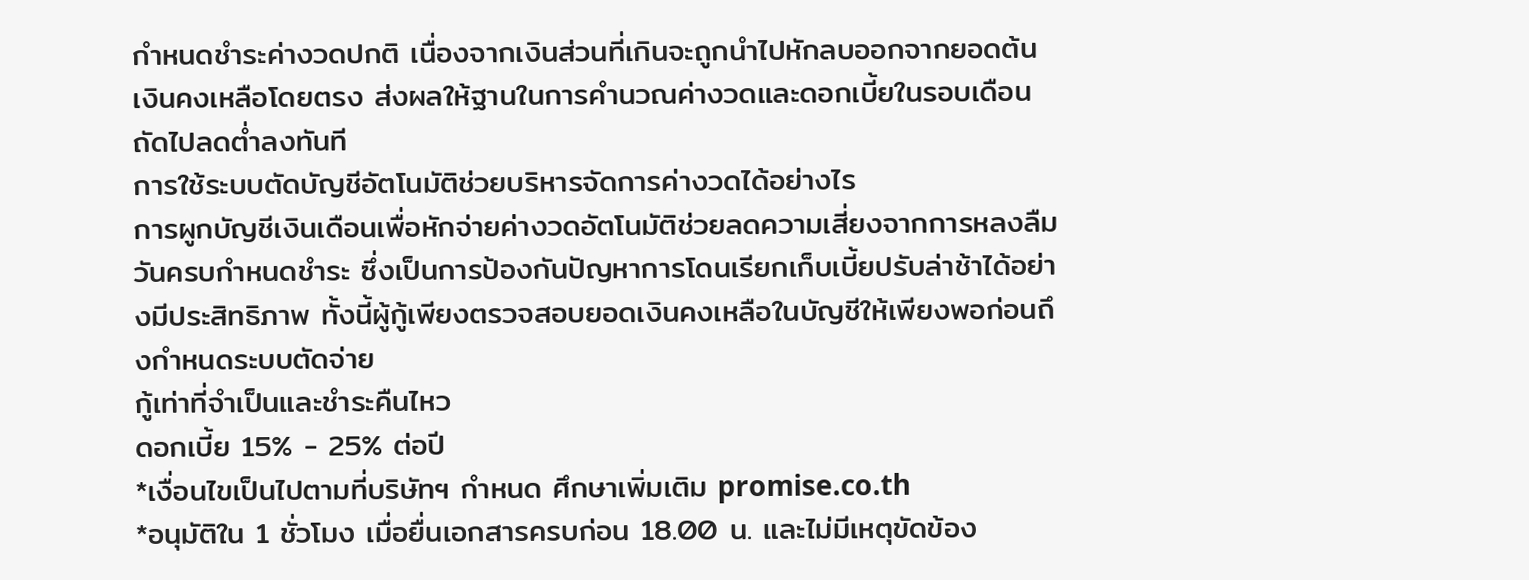กำหนดชำระค่างวดปกติ เนื่องจากเงินส่วนที่เกินจะถูกนำไปหักลบออกจากยอดต้นเงินคงเหลือโดยตรง ส่งผลให้ฐานในการคำนวณค่างวดและดอกเบี้ยในรอบเดือนถัดไปลดต่ำลงทันที
การใช้ระบบตัดบัญชีอัตโนมัติช่วยบริหารจัดการค่างวดได้อย่างไร
การผูกบัญชีเงินเดือนเพื่อหักจ่ายค่างวดอัตโนมัติช่วยลดความเสี่ยงจากการหลงลืมวันครบกำหนดชำระ ซึ่งเป็นการป้องกันปัญหาการโดนเรียกเก็บเบี้ยปรับล่าช้าได้อย่างมีประสิทธิภาพ ทั้งนี้ผู้กู้เพียงตรวจสอบยอดเงินคงเหลือในบัญชีให้เพียงพอก่อนถึงกำหนดระบบตัดจ่าย
กู้เท่าที่จำเป็นและชำระคืนไหว
ดอกเบี้ย 15% - 25% ต่อปี
*เงื่อนไขเป็นไปตามที่บริษัทฯ กำหนด ศึกษาเพิ่มเติม promise.co.th
*อนุมัติใน 1 ชั่วโมง เมื่อยื่นเอกสารครบก่อน 18.00 น. และไม่มีเหตุขัดข้อง